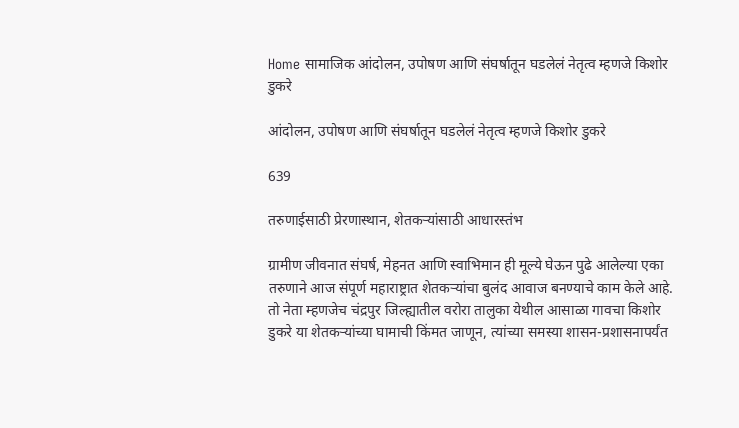Home सामाजिक आंदोलन, उपोषण आणि संघर्षातून घडलेलं नेतृत्व म्हणजे किशोर डुकरे

आंदोलन, उपोषण आणि संघर्षातून घडलेलं नेतृत्व म्हणजे किशोर डुकरे

639

तरुणाईसाठी प्रेरणास्थान, शेतकऱ्यांसाठी आधारस्तंभ

ग्रामीण जीवनात संघर्ष, मेहनत आणि स्वाभिमान ही मूल्ये घेऊन पुढे आलेल्या एका तरुणाने आज संपूर्ण महाराष्ट्रात शेतकऱ्यांचा बुलंद आवाज बनण्याचे काम केले आहे. तो नेता म्हणजेच चंद्रपुर जिल्ह्यातील वरोरा तालुका येथील आसाळा गावचा किशोर डुकरे या शेतकऱ्यांच्या घामाची किंमत जाणून, त्यांच्या समस्या शासन-प्रशासनापर्यंत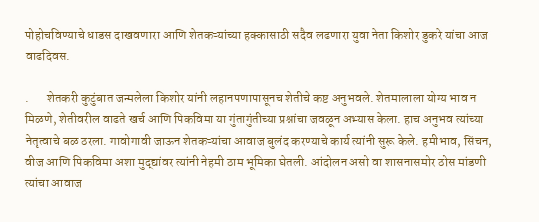पोहोचविण्याचे धाडस दाखवणारा आणि शेतकऱ्यांच्या हक्कासाठी सदैव लढणारा युवा नेता किशोर डुकरे यांचा आज वाढदिवस.

.       शेतकरी कुटुंबात जन्मलेला किशोर यांनी लहानपणापासूनच शेतीचे कष्ट अनुभवले. शेतमालाला योग्य भाव न मिळणे, शेतीवरील वाढते खर्च आणि पिकविमा या गुंतागुंतीच्या प्रश्नांचा जवळून अभ्यास केला. हाच अनुभव त्यांच्या नेतृत्वाचे बळ ठरला. गावोगावी जाऊन शेतकऱ्यांचा आवाज बुलंद करण्याचे कार्य त्यांनी सुरू केले. हमीभाव, सिंचन, वीज आणि पिकविमा अशा मुद्द्यांवर त्यांनी नेहमी ठाम भूमिका घेतली. आंदोलन असो वा शासनासमोर ठोस मांडणी त्यांचा आवाज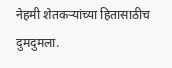नेहमी शेतकऱ्यांच्या हितासाठीच दुमदुमला.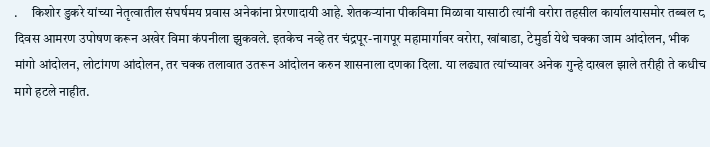.     किशोर डुकरे यांच्या नेतृत्वातील संघर्षमय प्रवास अनेकांना प्रेरणादायी आहे. शेतकऱ्यांना पीकविमा मिळावा यासाठी त्यांनी वरोरा तहसील कार्यालयासमोर तब्बल ८ दिवस आमरण उपोषण करून अखेर विमा कंपनीला झुकवले. इतकेच नव्हे तर चंद्रपूर-नागपूर महामार्गावर वरोरा, खांबाडा, टेमुर्डा येथे चक्का जाम आंदोलन, भीक मांगो आंदोलन, लोटांगण आंदोलन, तर चक्क तलावात उतरून आंदोलन करुन शासनाला दणका दिला. या लढ्यात त्यांच्यावर अनेक गुन्हे दाखल झाले तरीही ते कधीच मागे हटले नाहीत.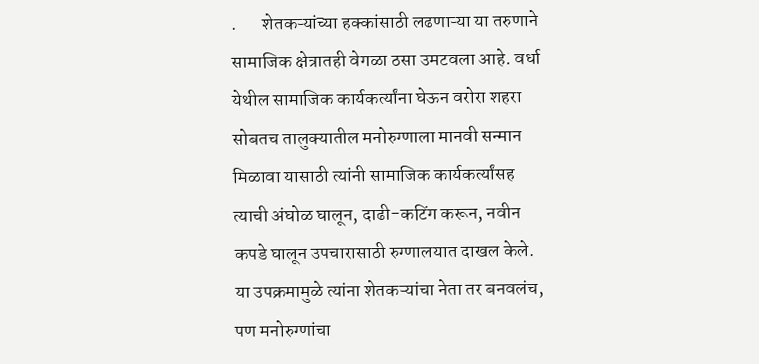.       शेतकऱ्यांच्या हक्कांसाठी लढणाऱ्या या तरुणाने सामाजिक क्षेत्रातही वेगळा ठसा उमटवला आहे. वर्धा येथील सामाजिक कार्यकर्त्यांना घेऊन वरोरा शहरा सोबतच तालुक्यातील मनोरुग्णाला मानवी सन्मान मिळावा यासाठी त्यांनी सामाजिक कार्यकर्त्यांसह त्याची अंघोळ घालून, दाढी-कटिंग करून, नवीन कपडे घालून उपचारासाठी रुग्णालयात दाखल केले. या उपक्रमामुळे त्यांना शेतकऱ्यांचा नेता तर बनवलंच, पण मनोरुग्णांचा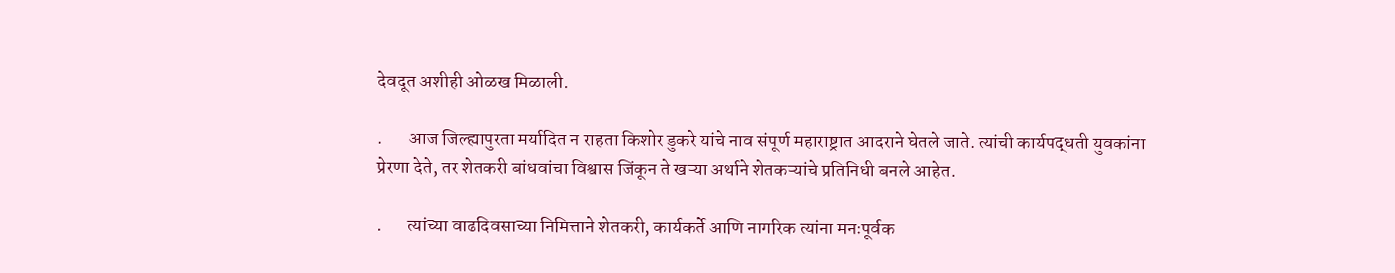देवदूत अशीही ओळख मिळाली.

.       आज जिल्ह्यापुरता मर्यादित न राहता किशोर डुकरे यांचे नाव संपूर्ण महाराष्ट्रात आदराने घेतले जाते. त्यांची कार्यपद्धती युवकांना प्रेरणा देते, तर शेतकरी बांधवांचा विश्वास जिंकून ते खऱ्या अर्थाने शेतकऱ्यांचे प्रतिनिधी बनले आहेत.

.       त्यांच्या वाढदिवसाच्या निमित्ताने शेतकरी, कार्यकर्ते आणि नागरिक त्यांना मनःपूर्वक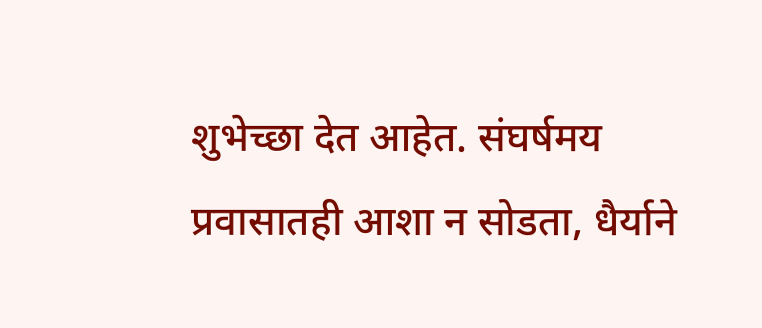शुभेच्छा देत आहेत. संघर्षमय प्रवासातही आशा न सोडता, धैर्याने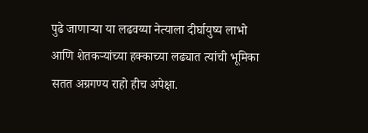पुढे जाणाऱ्या या लढवय्या नेत्याला दीर्घायुष्य लाभो आणि शेतकऱ्यांच्या हक्काच्या लढ्यात त्यांची भूमिका सतत अग्रगण्य राहो हीच अपेक्षा.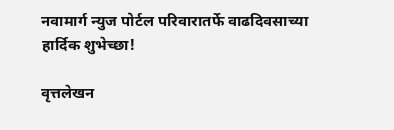नवामार्ग न्युज पोर्टल परिवारातर्फे वाढदिवसाच्या हार्दिक शुभेच्छा!

वृत्तलेखन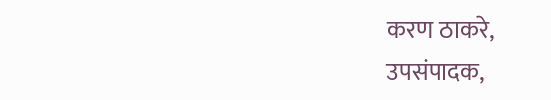करण ठाकरे,
उपसंपादक,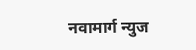नवामार्ग न्युज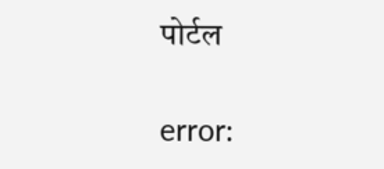पोर्टल

error: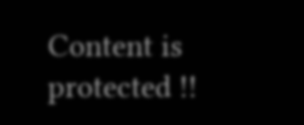Content is protected !!